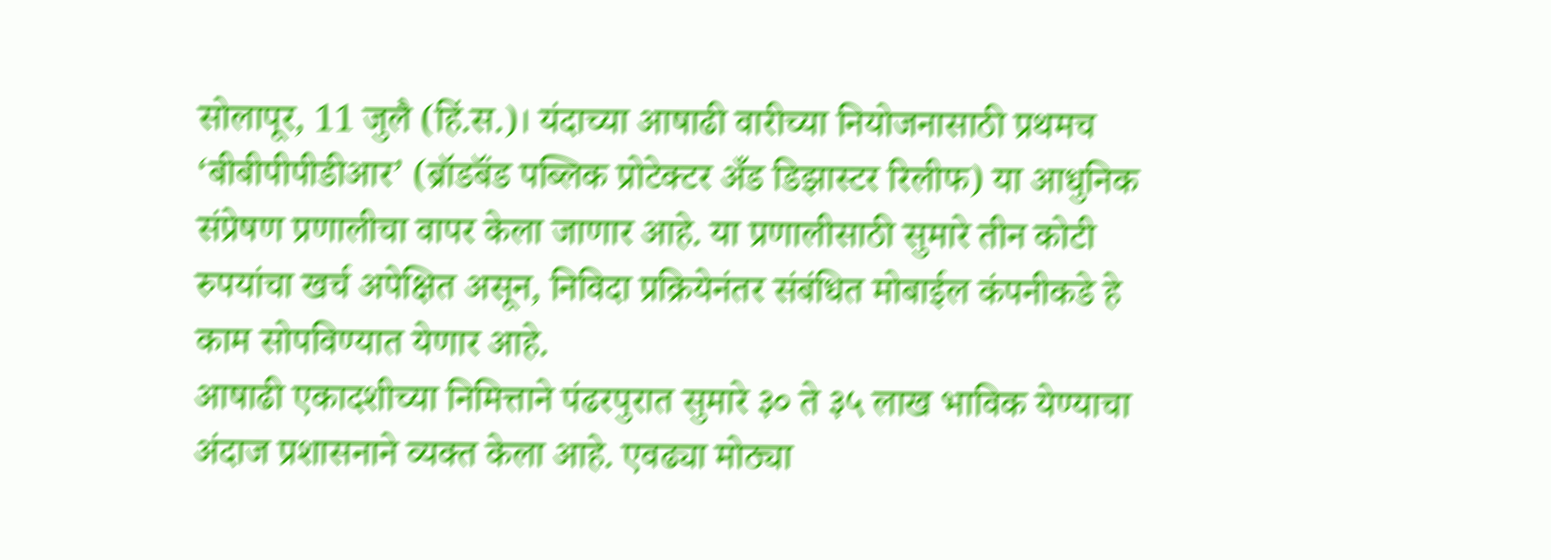सोलापूर, 11 जुलै (हिं.स.)। यंदाच्या आषाढी वारीच्या नियोजनासाठी प्रथमच ‘बीबीपीपीडीआर’ (ब्रॉडबॅंड पब्लिक प्रोटेक्टर अँड डिझास्टर रिलीफ) या आधुनिक संप्रेषण प्रणालीचा वापर केला जाणार आहे. या प्रणालीसाठी सुमारे तीन कोटी रुपयांचा खर्च अपेक्षित असून, निविदा प्रक्रियेनंतर संबंधित मोबाईल कंपनीकडे हे काम सोपविण्यात येणार आहे.
आषाढी एकादशीच्या निमित्ताने पंढरपुरात सुमारे ३० ते ३५ लाख भाविक येण्याचा अंदाज प्रशासनाने व्यक्त केला आहे. एवढ्या मोठ्या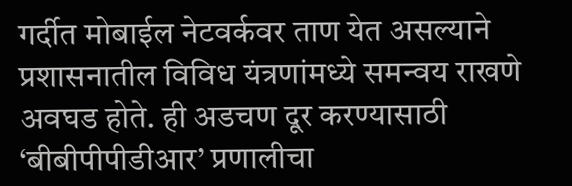गर्दीत मोबाईल नेटवर्कवर ताण येत असल्याने प्रशासनातील विविध यंत्रणांमध्ये समन्वय राखणे अवघड होते. ही अडचण दूर करण्यासाठी ‘बीबीपीपीडीआर’ प्रणालीचा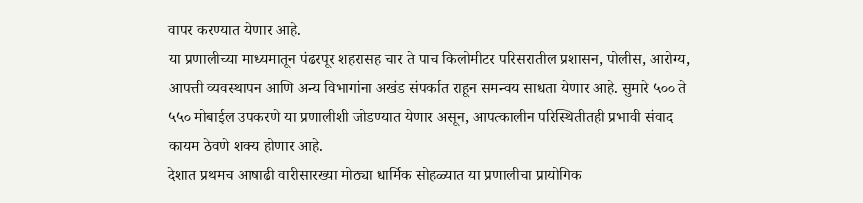वापर करण्यात येणार आहे.
या प्रणालीच्या माध्यमातून पंढरपूर शहरासह चार ते पाच किलोमीटर परिसरातील प्रशासन, पोलीस, आरोग्य, आपत्ती व्यवस्थापन आणि अन्य विभागांना अखंड संपर्कात राहून समन्वय साधता येणार आहे. सुमारे ५०० ते ५५० मोबाईल उपकरणे या प्रणालीशी जोडण्यात येणार असून, आपत्कालीन परिस्थितीतही प्रभावी संवाद कायम ठेवणे शक्य होणार आहे.
देशात प्रथमच आषाढी वारीसारख्या मोठ्या धार्मिक सोहळ्यात या प्रणालीचा प्रायोगिक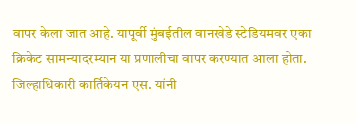वापर केला जात आहे. यापूर्वी मुंबईतील वानखेडे स्टेडियमवर एका क्रिकेट सामन्यादरम्यान या प्रणालीचा वापर करण्यात आला होता.
जिल्हाधिकारी कार्तिकेयन एस. यांनी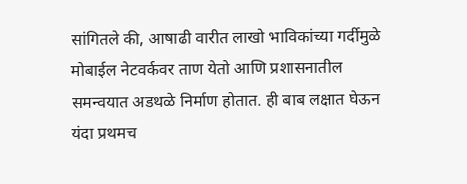सांगितले की, आषाढी वारीत लाखो भाविकांच्या गर्दीमुळे मोबाईल नेटवर्कवर ताण येतो आणि प्रशासनातील समन्वयात अडथळे निर्माण होतात. ही बाब लक्षात घेऊन यंदा प्रथमच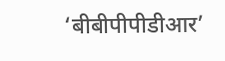‘बीबीपीपीडीआर’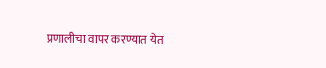प्रणालीचा वापर करण्यात येत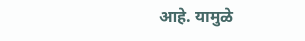आहे. यामुळे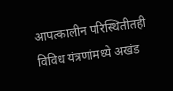आपत्कालीन परिस्थितीतही विविध यंत्रणांमध्ये अखंड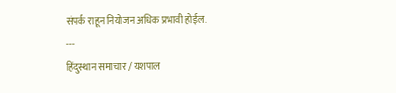संपर्क राहून नियोजन अधिक प्रभावी होईल.
---
हिंदुस्थान समाचार / यशपाल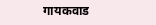गायकवाड